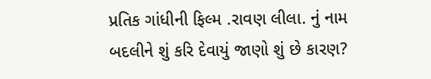પ્રતિક ગાંધીની ફિલ્મ .રાવણ લીલા. નું નામ બદલીને શું કરિ દેવાયું જાણો શું છે કારણ?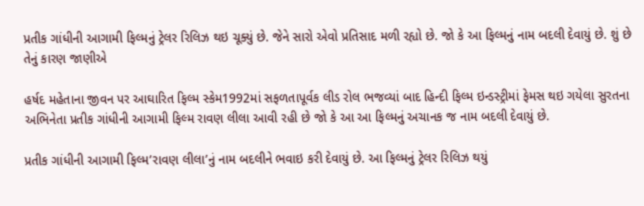પ્રતીક ગાંધીની આગામી ફિલ્મનું ટ્રેલર રિલિઝ થઇ ચૂક્યું છે. જેને સારો એવો પ્રતિસાદ મળી રહ્યો છે. જો કે આ ફિલ્મનું નામ બદલી દેવાયું છે. શું છે તેનું કારણ જાણીએ

હર્ષદ મહેતાના જીવન પર આઘારિત ફિલ્મ સ્કેમ1992માં સફળતાપૂર્વક લીડ રોલ ભજવ્યાં બાદ હિન્દી ફિલ્મ ઇન્ડસ્ટ્રીમાં ફેમસ થઇ ગયેલા સુરતના અભિનેતા પ્રતીક ગાંધીની આગામી ફિલ્મ રાવણ લીલા આવી રહી છે જો કે આ આ ફિલ્મનું અચાનક જ નામ બદલી દેવાયું છે.

પ્રતીક ગાંધીની આગામી ફિલ્મ’રાવણ લીલા’નું નામ બદલીને ભવાઇ કરી દેવાયું છે. આ ફિલ્મનું ટ્રેલર રિલિઝ થયું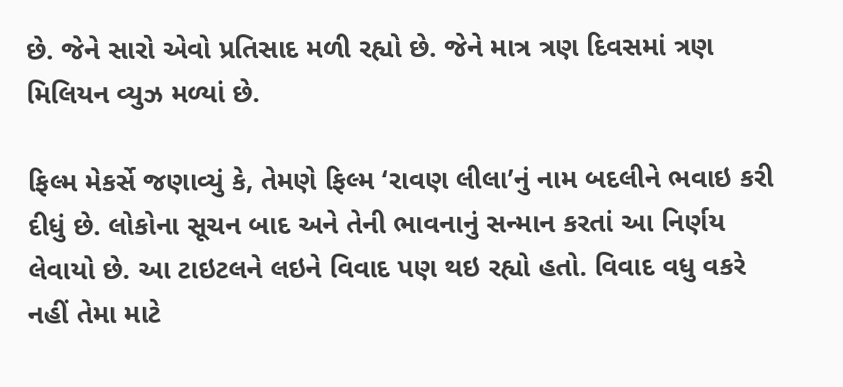છે. જેને સારો એવો પ્રતિસાદ મળી રહ્યો છે. જેને માત્ર ત્રણ દિવસમાં ત્રણ મિલિયન વ્યુઝ મળ્યાં છે.

ફિલ્મ મેકર્સે જણાવ્યું કે, તેમણે ફિલ્મ ‘રાવણ લીલા’નું નામ બદલીને ભવાઇ કરી દીધું છે. લોકોના સૂચન બાદ અને તેની ભાવનાનું સન્માન કરતાં આ નિર્ણય લેવાયો છે. આ ટાઇટલને લઇને વિવાદ પણ થઇ રહ્યો હતો. વિવાદ વધુ વકરે નહીં તેમા માટે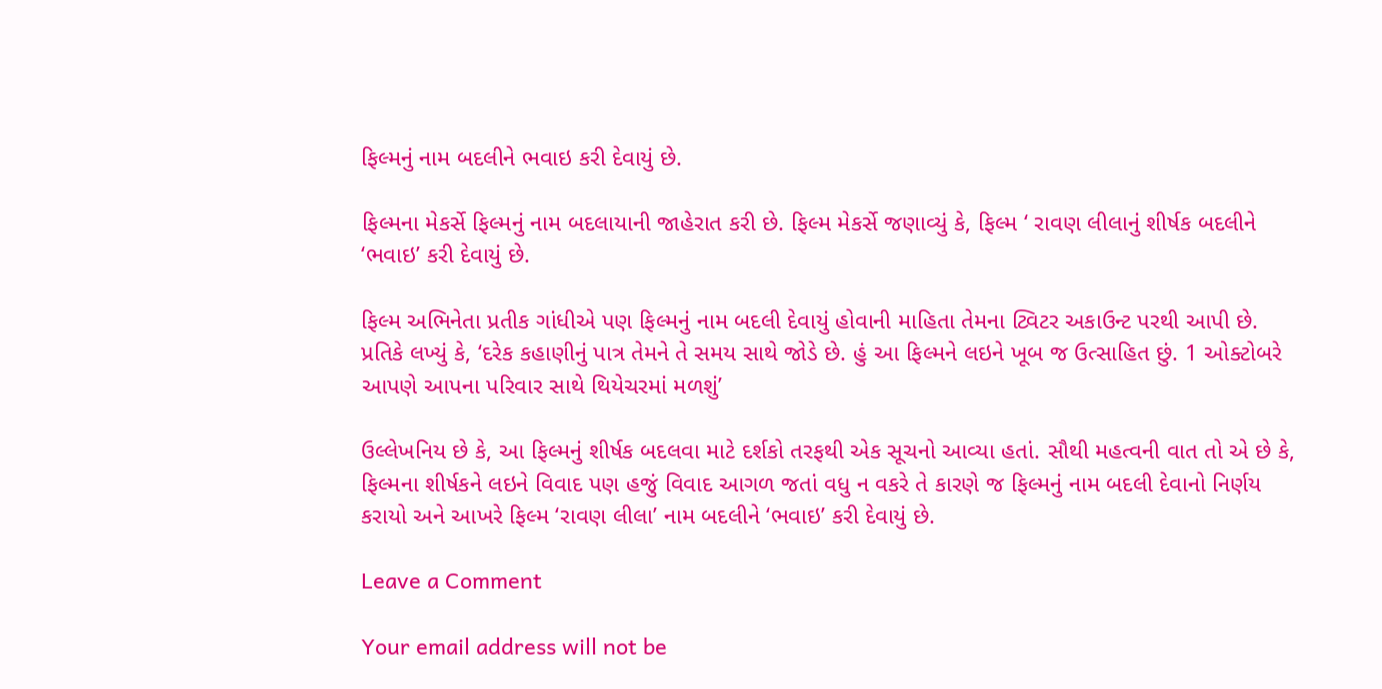ફિલ્મનું નામ બદલીને ભવાઇ કરી દેવાયું છે.

ફિલ્મના મેકર્સે ફિલ્મનું નામ બદલાયાની જાહેરાત કરી છે. ફિલ્મ મેકર્સે જણાવ્યું કે, ફિલ્મ ‘ રાવણ લીલાનું શીર્ષક બદલીને ‘ભવાઇ’ કરી દેવાયું છે.

ફિલ્મ અભિનેતા પ્રતીક ગાંધીએ પણ ફિલ્મનું નામ બદલી દેવાયું હોવાની માહિતા તેમના ટ્વિટર અકાઉન્ટ પરથી આપી છે. પ્રતિકે લખ્યું કે, ‘દરેક કહાણીનું પાત્ર તેમને તે સમય સાથે જોડે છે. હું આ ફિલ્મને લઇને ખૂબ જ ઉત્સાહિત છું. 1 ઓક્ટોબરે આપણે આપના પરિવાર સાથે થિયેચરમાં મળશું’

ઉલ્લેખનિય છે કે, આ ફિલ્મનું શીર્ષક બદલવા માટે દર્શકો તરફથી એક સૂચનો આવ્યા હતાં. સૌથી મહત્વની વાત તો એ છે કે, ફિલ્મના શીર્ષકને લઇને વિવાદ પણ હજું વિવાદ આગળ જતાં વધુ ન વકરે તે કારણે જ ફિલ્મનું નામ બદલી દેવાનો નિર્ણય કરાયો અને આખરે ફિલ્મ ‘રાવણ લીલા’ નામ બદલીને ‘ભવાઇ’ કરી દેવાયું છે.

Leave a Comment

Your email address will not be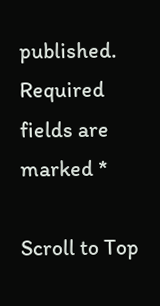published. Required fields are marked *

Scroll to Top